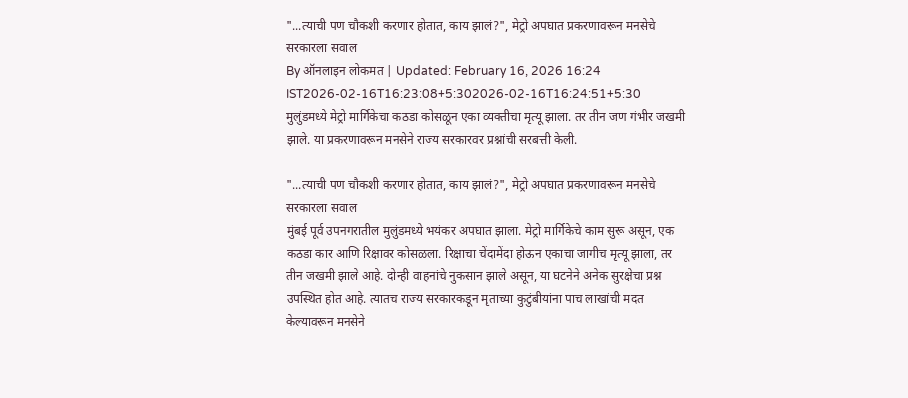"...त्याची पण चौकशी करणार होतात, काय झालं?", मेट्रो अपघात प्रकरणावरून मनसेचे सरकारला सवाल
By ऑनलाइन लोकमत | Updated: February 16, 2026 16:24 IST2026-02-16T16:23:08+5:302026-02-16T16:24:51+5:30
मुलुंडमध्ये मेट्रो मार्गिकेचा कठडा कोसळून एका व्यक्तीचा मृत्यू झाला. तर तीन जण गंभीर जखमी झाले. या प्रकरणावरून मनसेने राज्य सरकारवर प्रश्नांची सरबत्ती केली.

"...त्याची पण चौकशी करणार होतात, काय झालं?", मेट्रो अपघात प्रकरणावरून मनसेचे सरकारला सवाल
मुंबई पूर्व उपनगरातील मुलुंडमध्ये भयंकर अपघात झाला. मेट्रो मार्गिकेचे काम सुरू असून, एक कठडा कार आणि रिक्षावर कोसळला. रिक्षाचा चेंदामेंदा होऊन एकाचा जागीच मृत्यू झाला, तर तीन जखमी झाले आहे. दोन्ही वाहनांचे नुकसान झाले असून, या घटनेने अनेक सुरक्षेचा प्रश्न उपस्थित होत आहे. त्यातच राज्य सरकारकडून मृताच्या कुटुंबीयांना पाच लाखांची मदत केल्यावरून मनसेने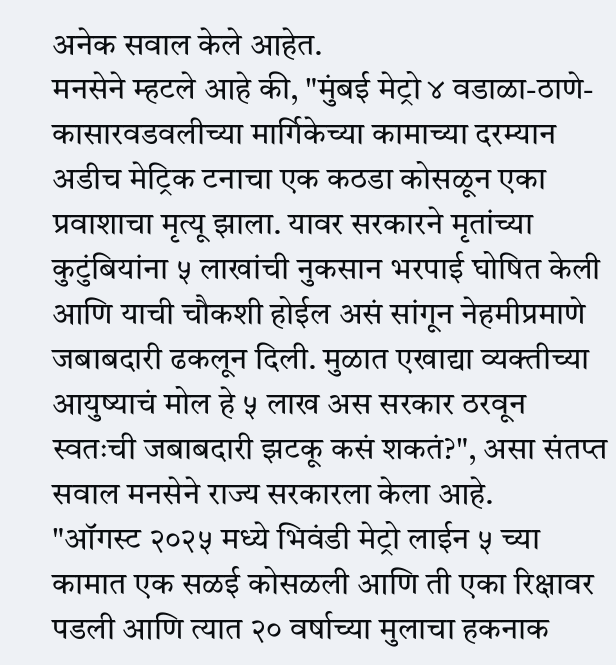अनेक सवाल केले आहेत.
मनसेने म्हटले आहे की, "मुंबई मेट्रो ४ वडाळा-ठाणे-कासारवडवलीच्या मार्गिकेच्या कामाच्या दरम्यान अडीच मेट्रिक टनाचा एक कठडा कोसळून एका प्रवाशाचा मृत्यू झाला. यावर सरकारने मृतांच्या कुटुंबियांना ५ लाखांची नुकसान भरपाई घोषित केली आणि याची चौकशी होईल असं सांगून नेहमीप्रमाणे जबाबदारी ढकलून दिली. मुळात एखाद्या व्यक्तीच्या आयुष्याचं मोल हे ५ लाख अस सरकार ठरवून स्वतःची जबाबदारी झटकू कसं शकतं?", असा संतप्त सवाल मनसेने राज्य सरकारला केला आहे.
"ऑगस्ट २०२५ मध्ये भिवंडी मेट्रो लाईन ५ च्या कामात एक सळई कोसळली आणि ती एका रिक्षावर पडली आणि त्यात २० वर्षाच्या मुलाचा हकनाक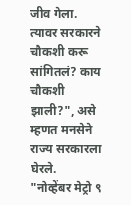जीव गेला. त्यावर सरकारने चौकशी करू सांगितलं? काय चौकशी झाली?", असे म्हणत मनसेने राज्य सरकारला घेरले.
"नोव्हेंबर मेट्रो ९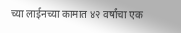च्या लाईनच्या कामात ४२ वर्षांचा एक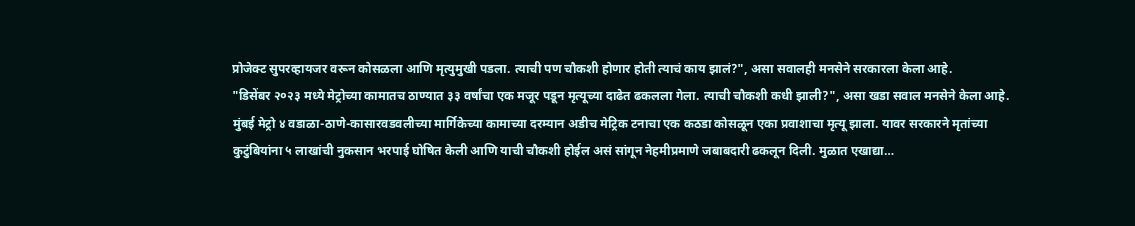प्रोजेक्ट सुपरव्हायजर वरून कोसळला आणि मृत्युमुखी पडला. त्याची पण चौकशी होणार होती त्याचं काय झालं?", असा सवालही मनसेने सरकारला केला आहे.
"डिसेंबर २०२३ मध्ये मेट्रोच्या कामातच ठाण्यात ३३ वर्षांचा एक मजूर पडून मृत्यूच्या दाढेत ढकलला गेला. त्याची चौकशी कधी झाली?", असा खडा सवाल मनसेने केला आहे.
मुंबई मेट्रो ४ वडाळा-ठाणे-कासारवडवलीच्या मार्गिकेच्या कामाच्या दरम्यान अडीच मेट्रिक टनाचा एक कठडा कोसळून एका प्रवाशाचा मृत्यू झाला. यावर सरकारने मृतांच्या कुटुंबियांना ५ लाखांची नुकसान भरपाई घोषित केली आणि याची चौकशी होईल असं सांगून नेहमीप्रमाणे जबाबदारी ढकलून दिली. मुळात एखाद्या…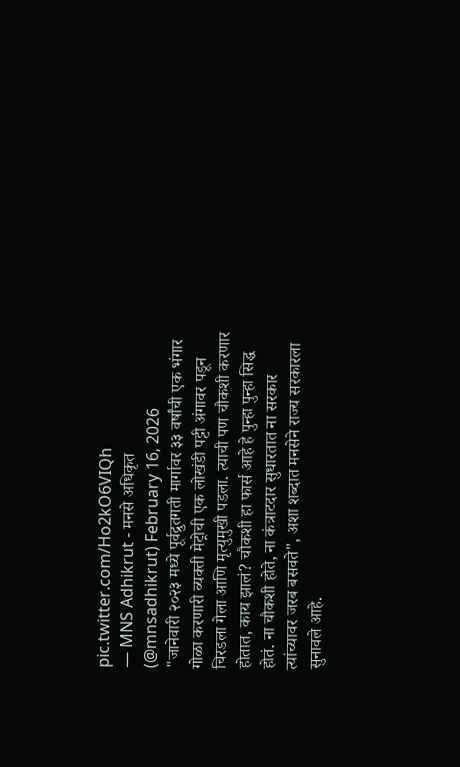pic.twitter.com/Ho2kO6VIQh
— MNS Adhikrut - मनसे अधिकृत (@mnsadhikrut) February 16, 2026
"जानेवारी २०२३ मध्ये पूर्वद्रुतगती मार्गावर ३३ वर्षांची एक भंगार गोळा करणारी व्यक्ती मेट्रोची एक लोखंडी पट्टी अंगावर पडून चिरडला गेला आणि मृत्युमुखी पडला. त्याची पण चौकशी करणार होतात, काय झालं? चौकशी हा फार्स आहे हे पुन्हा पुन्हा सिद्ध होतं. ना चौकशी होते, ना कंत्राटदार सुधारतात ना सरकार त्यांच्यावर जरब बसवते", अशा शब्दात मनसेने राज्य सरकारला सुनावले आहे.